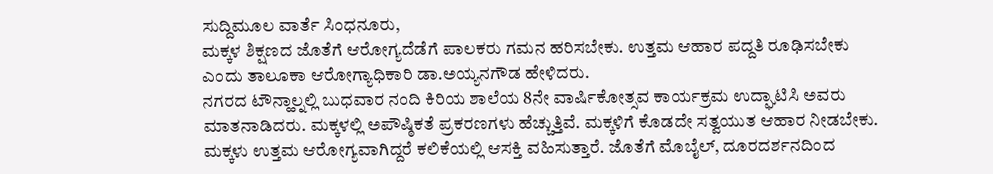ಸುದ್ದಿಮೂಲ ವಾರ್ತೆ ಸಿಂಧನೂರು,
ಮಕ್ಕಳ ಶಿಕ್ಷಣದ ಜೊತೆಗೆ ಆರೋಗ್ಯದೆಡೆಗೆ ಪಾಲಕರು ಗಮನ ಹರಿಸಬೇಕು. ಉತ್ತಮ ಆಹಾರ ಪದ್ದತಿ ರೂಢಿಸಬೇಕು ಎಂದು ತಾಲೂಕಾ ಆರೋಗ್ಯಾಧಿಕಾರಿ ಡಾ.ಅಯ್ಯನಗೌಡ ಹೇಳಿದರು.
ನಗರದ ಟೌನ್ಹಾಲ್ನಲ್ಲಿ ಬುಧವಾರ ನಂದಿ ಕಿರಿಯ ಶಾಲೆಯ 8ನೇ ವಾರ್ಷಿಕೋತ್ಸವ ಕಾರ್ಯಕ್ರಮ ಉದ್ಘಾಟಿಸಿ ಅವರು ಮಾತನಾಡಿದರು. ಮಕ್ಕಳಲ್ಲಿ ಅಪೌಷ್ಠಿಕತೆ ಪ್ರಕರಣಗಳು ಹೆಚ್ಚುತ್ತಿವೆ. ಮಕ್ಕಳಿಗೆ ಕೊಡದೇ ಸತ್ವಯುತ ಆಹಾರ ನೀಡಬೇಕು. ಮಕ್ಕಳು ಉತ್ತಮ ಆರೋಗ್ಯವಾಗಿದ್ದರೆ ಕಲಿಕೆಯಲ್ಲಿ ಆಸಕ್ತಿ ವಹಿಸುತ್ತಾರೆ. ಜೊತೆಗೆ ಮೊಬೈಲ್, ದೂರದರ್ಶನದಿಂದ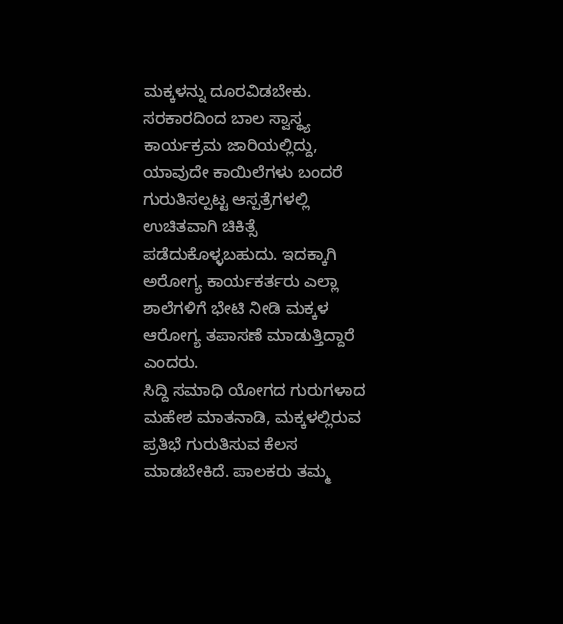ಮಕ್ಕಳನ್ನು ದೂರವಿಡಬೇಕು. ಸರಕಾರದಿಂದ ಬಾಲ ಸ್ವಾಸ್ಥ್ಯ ಕಾರ್ಯಕ್ರಮ ಜಾರಿಯಲ್ಲಿದ್ದು, ಯಾವುದೇ ಕಾಯಿಲೆಗಳು ಬಂದರೆ ಗುರುತಿಸಲ್ಪಟ್ಟ ಆಸ್ಪತ್ರೆಗಳಲ್ಲಿ ಉಚಿತವಾಗಿ ಚಿಕಿತ್ಸೆ ಪಡೆದುಕೊಳ್ಳಬಹುದು. ಇದಕ್ಕಾಗಿ ಅರೋಗ್ಯ ಕಾರ್ಯಕರ್ತರು ಎಲ್ಲಾ ಶಾಲೆಗಳಿಗೆ ಭೇಟಿ ನೀಡಿ ಮಕ್ಕಳ ಆರೋಗ್ಯ ತಪಾಸಣೆ ಮಾಡುತ್ತಿದ್ದಾರೆ ಎಂದರು.
ಸಿದ್ದಿ ಸಮಾಧಿ ಯೋಗದ ಗುರುಗಳಾದ ಮಹೇಶ ಮಾತನಾಡಿ, ಮಕ್ಕಳಲ್ಲಿರುವ ಪ್ರತಿಭೆ ಗುರುತಿಸುವ ಕೆಲಸ ಮಾಡಬೇಕಿದೆ. ಪಾಲಕರು ತಮ್ಮ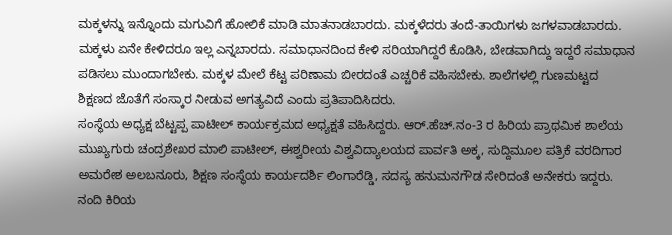ಮಕ್ಕಳನ್ನು ಇನ್ನೊಂದು ಮಗುವಿಗೆ ಹೋಲಿಕೆ ಮಾಡಿ ಮಾತನಾಡಬಾರದು. ಮಕ್ಕಳೆದರು ತಂದೆ-ತಾಯಿಗಳು ಜಗಳವಾಡಬಾರದು. ಮಕ್ಕಳು ಏನೇ ಕೇಳಿದರೂ ಇಲ್ಲ ಎನ್ನಬಾರದು. ಸಮಾಧಾನದಿಂದ ಕೇಳಿ ಸರಿಯಾಗಿದ್ದರೆ ಕೊಡಿಸಿ, ಬೇಡವಾಗಿದ್ದು ಇದ್ದರೆ ಸಮಾಧಾನ ಪಡಿಸಲು ಮುಂದಾಗಬೇಕು. ಮಕ್ಕಳ ಮೇಲೆ ಕೆಟ್ಟ ಪರಿಣಾಮ ಬೀರದಂತೆ ಎಚ್ಚರಿಕೆ ವಹಿಸಬೇಕು. ಶಾಲೆಗಳಲ್ಲಿ ಗುಣಮಟ್ಟದ ಶಿಕ್ಷಣದ ಜೊತೆಗೆ ಸಂಸ್ಕಾರ ನೀಡುವ ಅಗತ್ಯವಿದೆ ಎಂದು ಪ್ರತಿಪಾದಿಸಿದರು.
ಸಂಸ್ಥೆಯ ಅಧ್ಯಕ್ಷ ಬೆಟ್ಟಪ್ಪ ಪಾಟೀಲ್ ಕಾರ್ಯಕ್ರಮದ ಅಧ್ಯಕ್ಷತೆ ವಹಿಸಿದ್ದರು. ಆರ್.ಹೆಚ್.ನಂ-3 ರ ಹಿರಿಯ ಪ್ರಾಥಮಿಕ ಶಾಲೆಯ ಮುಖ್ಯಗುರು ಚಂದ್ರಶೇಖರ ಮಾಲಿ ಪಾಟೀಲ್, ಈಶ್ವರೀಯ ವಿಶ್ವವಿದ್ಯಾಲಯದ ಪಾರ್ವತಿ ಅಕ್ಕ, ಸುದ್ದಿಮೂಲ ಪತ್ರಿಕೆ ವರದಿಗಾರ ಅಮರೇಶ ಅಲಬನೂರು, ಶಿಕ್ಷಣ ಸಂಸ್ಥೆಯ ಕಾರ್ಯದರ್ಶಿ ಲಿಂಗಾರೆಡ್ಡಿ, ಸದಸ್ಯ ಹನುಮನಗೌಡ ಸೇರಿದಂತೆ ಅನೇಕರು ಇದ್ದರು.
ನಂದಿ ಕಿರಿಯ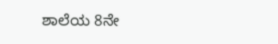ಶಾಲೆಯ 8ನೇ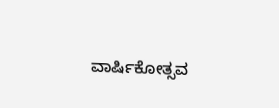ವಾರ್ಷಿಕೋತ್ಸವ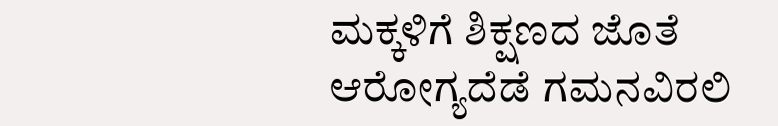ಮಕ್ಕಳಿಗೆ ಶಿಕ್ಷಣದ ಜೊತೆ ಆರೋಗ್ಯದೆಡೆ ಗಮನವಿರಲಿ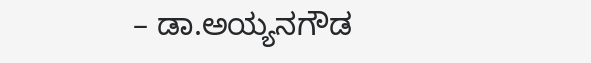– ಡಾ.ಅಯ್ಯನಗೌಡ